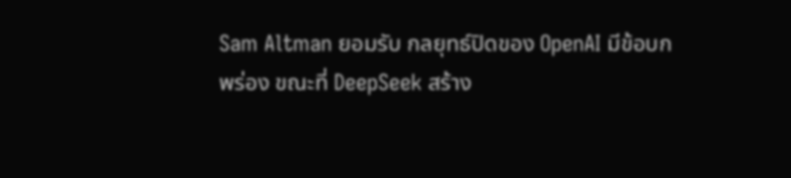Sam Altman ยอมรับ กลยุทธ์ปิดของ OpenAI มีข้อบกพร่อง ขณะที่ DeepSeek สร้าง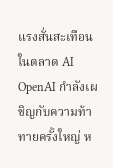แรงสั่นสะเทือนในตลาด AI
OpenAI กำลังเผชิญกับความท้าทายครั้งใหญ่ ห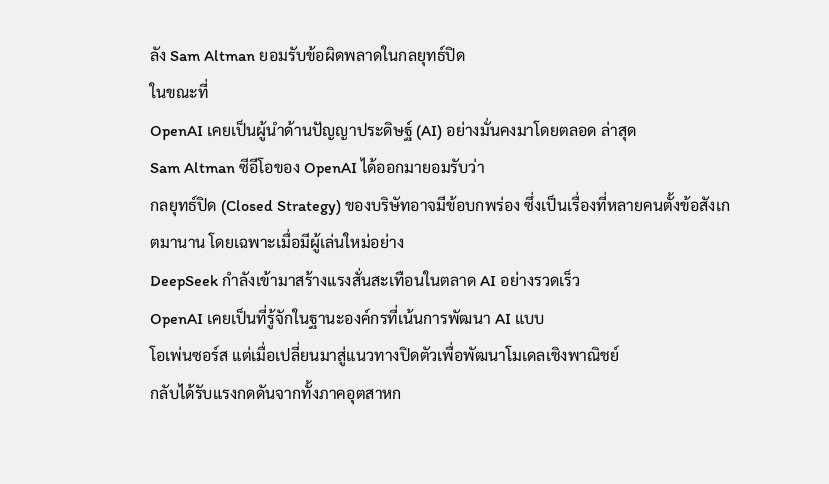ลัง Sam Altman ยอมรับข้อผิดพลาดในกลยุทธ์ปิด
ในขณะที่
OpenAI เคยเป็นผู้นำด้านปัญญาประดิษฐ์ (AI) อย่างมั่นคงมาโดยตลอด ล่าสุด
Sam Altman ซีอีโอของ OpenAI ได้ออกมายอมรับว่า
กลยุทธ์ปิด (Closed Strategy) ของบริษัทอาจมีข้อบกพร่อง ซึ่งเป็นเรื่องที่หลายคนตั้งข้อสังเกตมานาน โดยเฉพาะเมื่อมีผู้เล่นใหม่อย่าง
DeepSeek กำลังเข้ามาสร้างแรงสั่นสะเทือนในตลาด AI อย่างรวดเร็ว
OpenAI เคยเป็นที่รู้จักในฐานะองค์กรที่เน้นการพัฒนา AI แบบ
โอเพ่นซอร์ส แต่เมื่อเปลี่ยนมาสู่แนวทางปิดตัวเพื่อพัฒนาโมเดลเชิงพาณิชย์
กลับได้รับแรงกดดันจากทั้งภาคอุตสาหก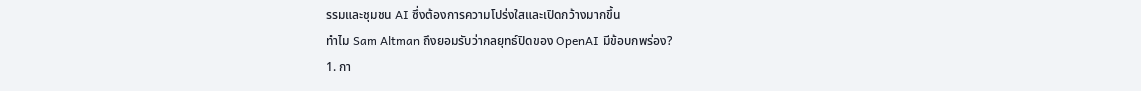รรมและชุมชน AI ซึ่งต้องการความโปร่งใสและเปิดกว้างมากขึ้น
ทำไม Sam Altman ถึงยอมรับว่ากลยุทธ์ปิดของ OpenAI มีข้อบกพร่อง?
1. กา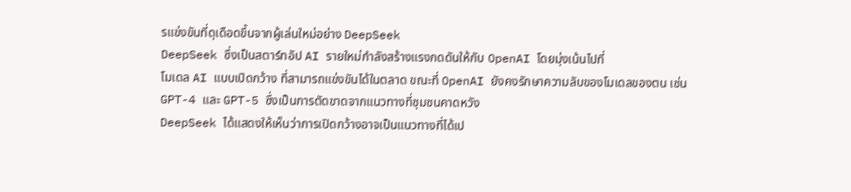รแข่งขันที่ดุเดือดขึ้นจากผู้เล่นใหม่อย่าง DeepSeek
DeepSeek ซึ่งเป็นสตาร์ทอัป AI รายใหม่กำลังสร้างแรงกดดันให้กับ OpenAI โดยมุ่งเน้นไปที่
โมเดล AI แบบเปิดกว้าง ที่สามารถแข่งขันได้ในตลาด ขณะที่ OpenAI ยังคงรักษาความลับของโมเดลของตน เช่น
GPT-4 และ GPT-5 ซึ่งเป็นการตัดขาดจากแนวทางที่ชุมชนคาดหวัง
DeepSeek ได้แสดงให้เห็นว่าการเปิดกว้างอาจเป็นแนวทางที่ได้เป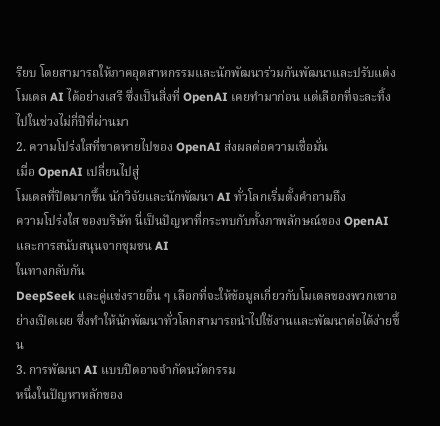รียบ โดยสามารถให้ภาคอุตสาหกรรมและนักพัฒนาร่วมกันพัฒนาและปรับแต่งโมเดล AI ได้อย่างเสรี ซึ่งเป็นสิ่งที่ OpenAI เคยทำมาก่อน แต่เลือกที่จะละทิ้งไปในช่วงไม่กี่ปีที่ผ่านมา
2. ความโปร่งใสที่ขาดหายไปของ OpenAI ส่งผลต่อความเชื่อมั่น
เมื่อ OpenAI เปลี่ยนไปสู่
โมเดลที่ปิดมากขึ้น นักวิจัยและนักพัฒนา AI ทั่วโลกเริ่มตั้งคำถามถึง
ความโปร่งใส ของบริษัท นี่เป็นปัญหาที่กระทบกับทั้งภาพลักษณ์ของ OpenAI และการสนับสนุนจากชุมชน AI
ในทางกลับกัน
DeepSeek และคู่แข่งรายอื่น ๆ เลือกที่จะให้ข้อมูลเกี่ยวกับโมเดลของพวกเขาอย่างเปิดเผย ซึ่งทำให้นักพัฒนาทั่วโลกสามารถนำไปใช้งานและพัฒนาต่อได้ง่ายขึ้น
3. การพัฒนา AI แบบปิดอาจจำกัดนวัตกรรม
หนึ่งในปัญหาหลักของ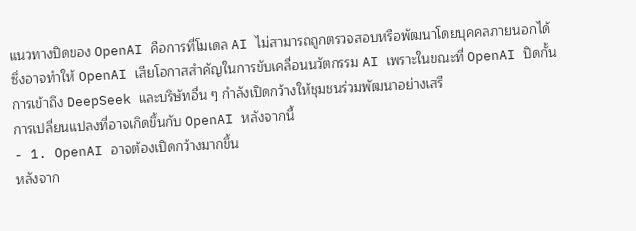แนวทางปิดของ OpenAI คือการที่โมเดล AI ไม่สามารถถูกตรวจสอบหรือพัฒนาโดยบุคคลภายนอกได้
ซึ่งอาจทำให้ OpenAI เสียโอกาสสำคัญในการขับเคลื่อนนวัตกรรม AI เพราะในขณะที่ OpenAI ปิดกั้นการเข้าถึง DeepSeek และบริษัทอื่น ๆ กำลังเปิดกว้างให้ชุมชนร่วมพัฒนาอย่างเสรี
การเปลี่ยนแปลงที่อาจเกิดขึ้นกับ OpenAI หลังจากนี้
- 1. OpenAI อาจต้องเปิดกว้างมากขึ้น
หลังจาก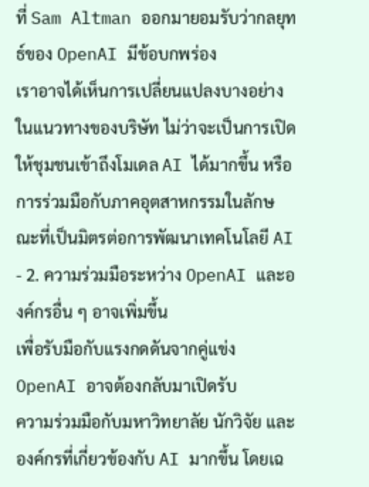ที่ Sam Altman ออกมายอมรับว่ากลยุทธ์ของ OpenAI มีข้อบกพร่อง
เราอาจได้เห็นการเปลี่ยนแปลงบางอย่างในแนวทางของบริษัท ไม่ว่าจะเป็นการเปิดให้ชุมชนเข้าถึงโมเดล AI ได้มากขึ้น หรือการร่วมมือกับภาคอุตสาหกรรมในลักษณะที่เป็นมิตรต่อการพัฒนาเทคโนโลยี AI
- 2. ความร่วมมือระหว่าง OpenAI และองค์กรอื่น ๆ อาจเพิ่มขึ้น
เพื่อรับมือกับแรงกดดันจากคู่แข่ง OpenAI อาจต้องกลับมาเปิดรับ
ความร่วมมือกับมหาวิทยาลัย นักวิจัย และองค์กรที่เกี่ยวข้องกับ AI มากขึ้น โดยเฉ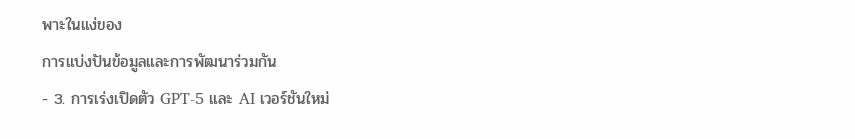พาะในแง่ของ
การแบ่งปันข้อมูลและการพัฒนาร่วมกัน
- 3. การเร่งเปิดตัว GPT-5 และ AI เวอร์ชันใหม่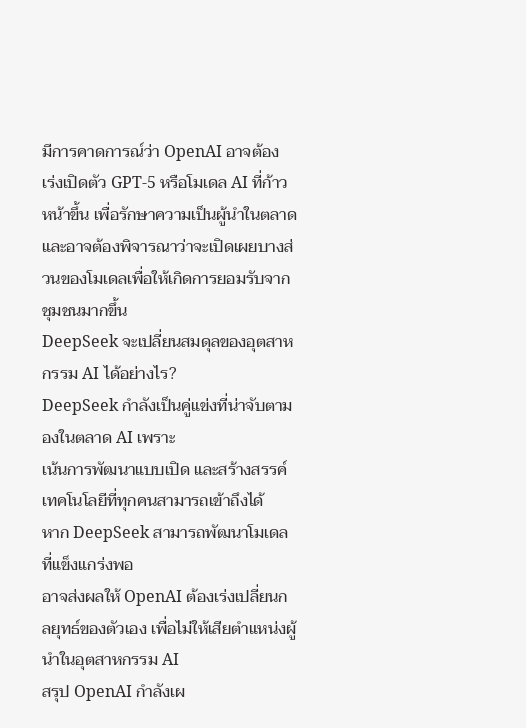มีการคาดการณ์ว่า OpenAI อาจต้อง
เร่งเปิดตัว GPT-5 หรือโมเดล AI ที่ก้าวหน้าขึ้น เพื่อรักษาความเป็นผู้นำในตลาด และอาจต้องพิจารณาว่าจะเปิดเผยบางส่วนของโมเดลเพื่อให้เกิดการยอมรับจากชุมชนมากขึ้น
DeepSeek จะเปลี่ยนสมดุลของอุตสาหกรรม AI ได้อย่างไร?
DeepSeek กำลังเป็นคู่แข่งที่น่าจับตามองในตลาด AI เพราะ
เน้นการพัฒนาแบบเปิด และสร้างสรรค์เทคโนโลยีที่ทุกคนสามารถเข้าถึงได้
หาก DeepSeek สามารถพัฒนาโมเดลที่แข็งแกร่งพอ
อาจส่งผลให้ OpenAI ต้องเร่งเปลี่ยนกลยุทธ์ของตัวเอง เพื่อไม่ให้เสียตำแหน่งผู้นำในอุตสาหกรรม AI
สรุป OpenAI กำลังเผ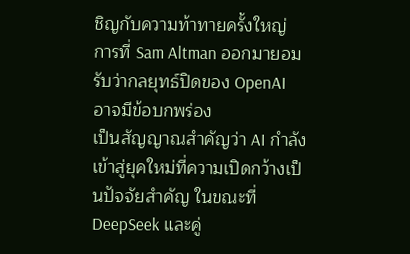ชิญกับความท้าทายครั้งใหญ่
การที่ Sam Altman ออกมายอมรับว่ากลยุทธ์ปิดของ OpenAI อาจมีข้อบกพร่อง
เป็นสัญญาณสำคัญว่า AI กำลังเข้าสู่ยุคใหม่ที่ความเปิดกว้างเป็นปัจจัยสำคัญ ในขณะที่ DeepSeek และคู่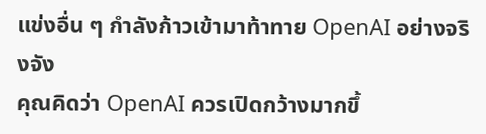แข่งอื่น ๆ กำลังก้าวเข้ามาท้าทาย OpenAI อย่างจริงจัง
คุณคิดว่า OpenAI ควรเปิดกว้างมากขึ้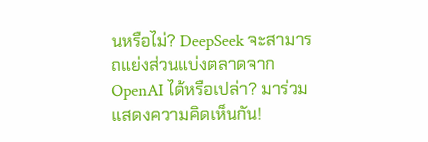นหรือไม่? DeepSeek จะสามารถแย่งส่วนแบ่งตลาดจาก OpenAI ได้หรือเปล่า? มาร่วมแสดงความคิดเห็นกัน!